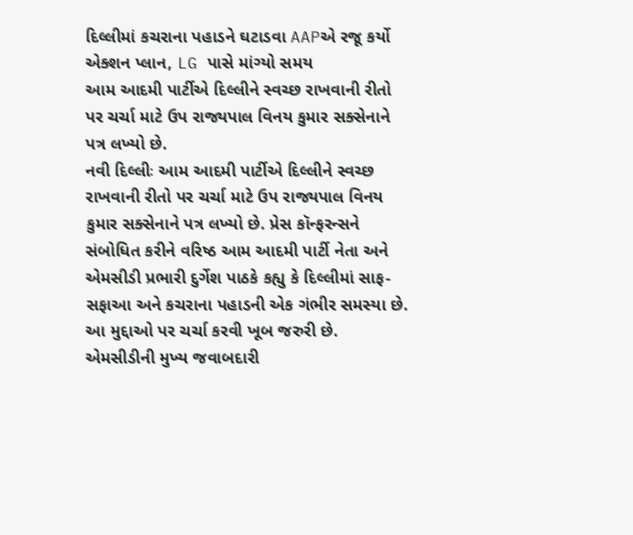દિલ્લીમાં કચરાના પહાડને ઘટાડવા AAPએ રજૂ કર્યો એક્શન પ્લાન, LG પાસે માંગ્યો સમય
આમ આદમી પાર્ટીએ દિલ્લીને સ્વચ્છ રાખવાની રીતો પર ચર્ચા માટે ઉપ રાજ્યપાલ વિનય કુમાર સક્સેનાને પત્ર લખ્યો છે.
નવી દિલ્લીઃ આમ આદમી પાર્ટીએ દિલ્લીને સ્વચ્છ રાખવાની રીતો પર ચર્ચા માટે ઉપ રાજ્યપાલ વિનય કુમાર સક્સેનાને પત્ર લખ્યો છે. પ્રેસ કૉન્ફરન્સને સંબોધિત કરીને વરિષ્ઠ આમ આદમી પાર્ટી નેતા અને એમસીડી પ્રભારી દુર્ગેશ પાઠકે કહ્યુ કે દિલ્લીમાં સાફ-સફાઆ અને કચરાના પહાડની એક ગંભીર સમસ્યા છે. આ મુદ્દાઓ પર ચર્ચા કરવી ખૂબ જરુરી છે. એમસીડીની મુખ્ય જવાબદારી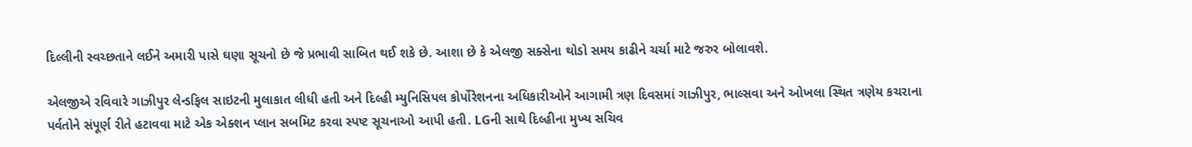દિલ્લીની સ્વચ્છતાને લઈને અમારી પાસે ઘણા સૂચનો છે જે પ્રભાવી સાબિત થઈ શકે છે. આશા છે કે એલજી સક્સેના થોડો સમય કાઢીને ચર્ચા માટે જરુર બોલાવશે.

એલજીએ રવિવારે ગાઝીપુર લેન્ડફિલ સાઇટની મુલાકાત લીધી હતી અને દિલ્હી મ્યુનિસિપલ કોર્પોરેશનના અધિકારીઓને આગામી ત્રણ દિવસમાં ગાઝીપુર, ભાલ્સવા અને ઓખલા સ્થિત ત્રણેય કચરાના પર્વતોને સંપૂર્ણ રીતે હટાવવા માટે એક એક્શન પ્લાન સબમિટ કરવા સ્પષ્ટ સૂચનાઓ આપી હતી. LGની સાથે દિલ્હીના મુખ્ય સચિવ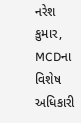નરેશ કુમાર, MCDના વિશેષ અધિકારી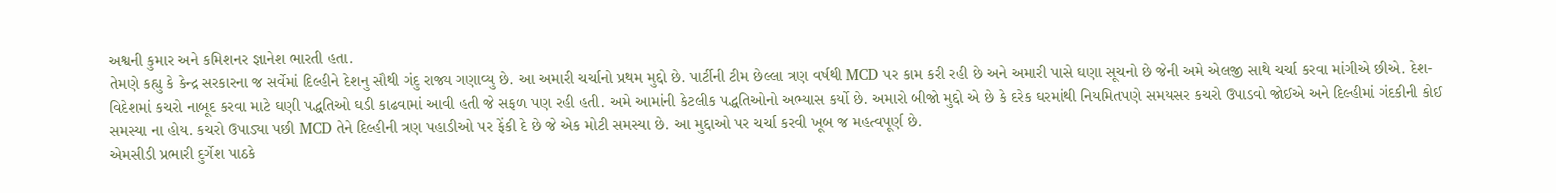અશ્વની કુમાર અને કમિશનર જ્ઞાનેશ ભારતી હતા.
તેમણે કહ્યુ કે કેન્દ્ર સરકારના જ સર્વેમાં દિલ્હીને દેશનુ સૌથી ગંદુ રાજ્ય ગણાવ્યુ છે. આ અમારી ચર્ચાનો પ્રથમ મુદ્દો છે. પાર્ટીની ટીમ છેલ્લા ત્રણ વર્ષથી MCD પર કામ કરી રહી છે અને અમારી પાસે ઘણા સૂચનો છે જેની અમે એલજી સાથે ચર્ચા કરવા માંગીએ છીએ. દેશ-વિદેશમાં કચરો નાબૂદ કરવા માટે ઘણી પદ્ધતિઓ ઘડી કાઢવામાં આવી હતી જે સફળ પણ રહી હતી. અમે આમાંની કેટલીક પદ્ધતિઓનો અભ્યાસ કર્યો છે. અમારો બીજો મુદ્દો એ છે કે દરેક ઘરમાંથી નિયમિતપણે સમયસર કચરો ઉપાડવો જોઈએ અને દિલ્હીમાં ગંદકીની કોઈ સમસ્યા ના હોય. કચરો ઉપાડ્યા પછી MCD તેને દિલ્હીની ત્રણ પહાડીઓ પર ફેંકી દે છે જે એક મોટી સમસ્યા છે. આ મુદ્દાઓ પર ચર્ચા કરવી ખૂબ જ મહત્વપૂર્ણ છે.
એમસીડી પ્રભારી દુર્ગેશ પાઠકે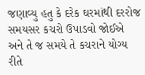જણાવ્યુ હતુ કે દરેક ઘરમાંથી દરરોજ સમયસર કચરો ઉપાડવો જોઈએ અને તે જ સમયે તે કચરાને યોગ્ય રીતે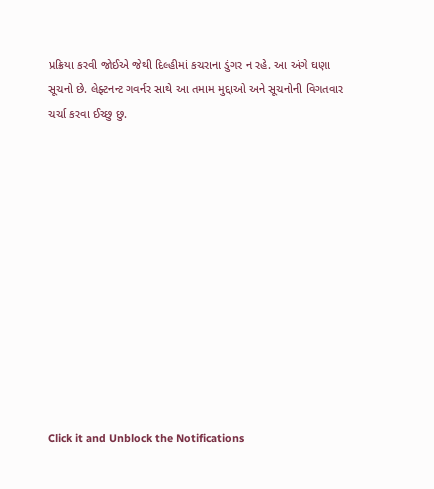પ્રક્રિયા કરવી જોઈએ જેથી દિલ્હીમાં કચરાના ડુંગર ન રહે. આ અંગે ઘણા સૂચનો છે. લેફ્ટનન્ટ ગવર્નર સાથે આ તમામ મુદ્દાઓ અને સૂચનોની વિગતવાર ચર્ચા કરવા ઈચ્છુ છુ.












Click it and Unblock the Notifications